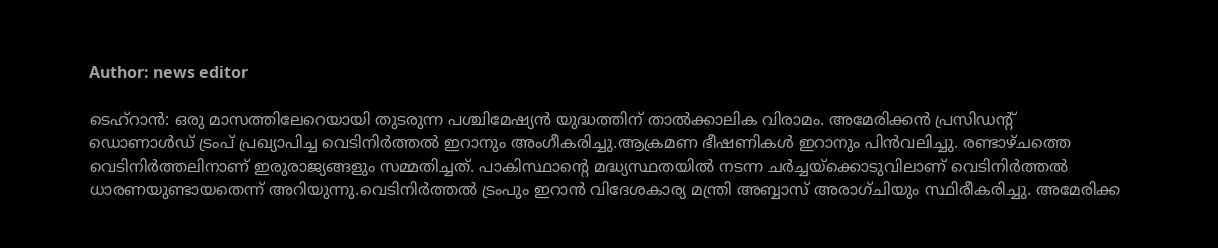Author: news editor

ടെഹ്റാന്‍: ഒരു മാസത്തിലേറെയായി തുടരുന്ന പശ്ചിമേഷ്യന്‍ യുദ്ധത്തിന് താല്‍ക്കാലിക വിരാമം. അമേരിക്കന്‍ പ്രസിഡന്റ് ഡൊണാള്‍ഡ് ട്രംപ് പ്രഖ്യാപിച്ച വെടിനിര്‍ത്തല്‍ ഇറാനും അംഗീകരിച്ചു.ആക്രമണ ഭീഷണികള്‍ ഇറാനും പിന്‍വലിച്ചു. രണ്ടാഴ്ചത്തെ വെടിനിര്‍ത്തലിനാണ് ഇരുരാജ്യങ്ങളും സമ്മതിച്ചത്. പാകിസ്ഥാന്റെ മദ്ധ്യസ്ഥതയില്‍ നടന്ന ചര്‍ച്ചയ്ക്കൊടുവിലാണ് വെടിനിര്‍ത്തല്‍ ധാരണയുണ്ടായതെന്ന് അറിയുന്നു.വെടിനിര്‍ത്തല്‍ ട്രംപും ഇറാന്‍ വിദേശകാര്യ മന്ത്രി അബ്ബാസ് അരാഗ്ചിയും സ്ഥിരീകരിച്ചു. അമേരിക്ക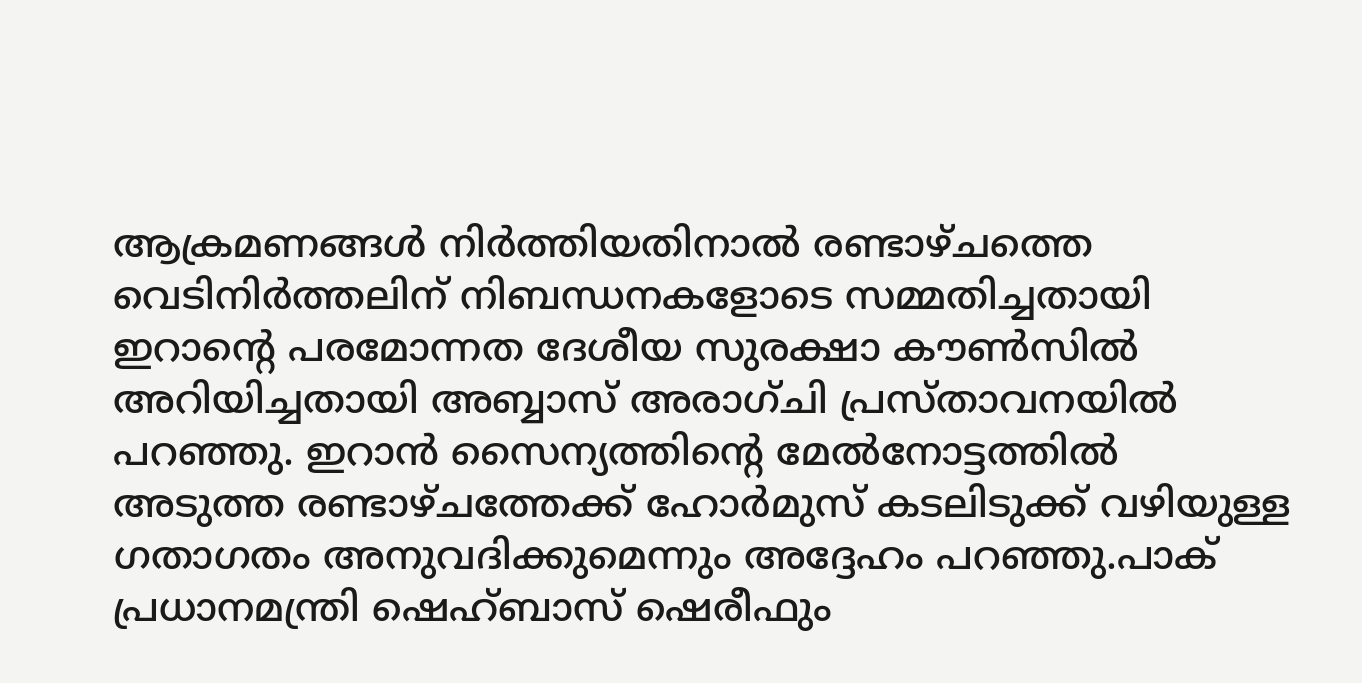ആക്രമണങ്ങള്‍ നിര്‍ത്തിയതിനാല്‍ രണ്ടാഴ്ചത്തെ വെടിനിര്‍ത്തലിന് നിബന്ധനകളോടെ സമ്മതിച്ചതായി ഇറാന്റെ പരമോന്നത ദേശീയ സുരക്ഷാ കൗണ്‍സില്‍ അറിയിച്ചതായി അബ്ബാസ് അരാഗ്ചി പ്രസ്താവനയില്‍ പറഞ്ഞു. ഇറാന്‍ സൈന്യത്തിന്റെ മേല്‍നോട്ടത്തില്‍ അടുത്ത രണ്ടാഴ്ചത്തേക്ക് ഹോര്‍മുസ് കടലിടുക്ക് വഴിയുള്ള ഗതാഗതം അനുവദിക്കുമെന്നും അദ്ദേഹം പറഞ്ഞു.പാക് പ്രധാനമന്ത്രി ഷെഹ്ബാസ് ഷെരീഫും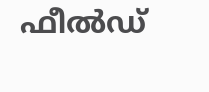ഫീല്‍ഡ്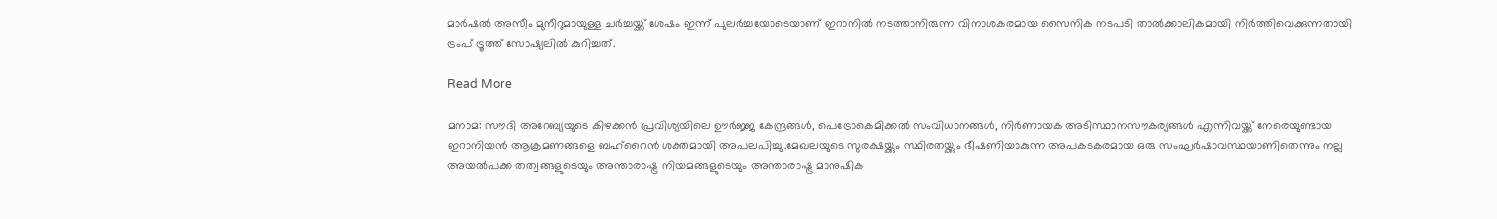മാര്‍ഷല്‍ അസീം മുനീറുമായുള്ള ചര്‍ച്ചയ്ക്ക് ശേഷം ഇന്ന് പുലര്‍ച്ചയോടെയാണ് ഇറാനില്‍ നടത്താനിരുന്ന വിനാശകരമായ സൈനിക നടപടി താല്‍ക്കാലികമായി നിര്‍ത്തിവെക്കുന്നതായി ട്രംപ് ട്രൂത്ത് സോഷ്യലില്‍ കുറിച്ചത്.

Read More

മനാമ: സൗദി അറേബ്യയുടെ കിഴക്കന്‍ പ്രവിശ്യയിലെ ഊര്‍ജ്ജ കേന്ദ്രങ്ങള്‍, പെട്രോകെമിക്കല്‍ സംവിധാനങ്ങള്‍, നിര്‍ണായക അടിസ്ഥാനസൗകര്യങ്ങള്‍ എന്നിവയ്ക്ക് നേരെയുണ്ടായ ഇറാനിയന്‍ ആക്രമണങ്ങളെ ബഹ്റൈന്‍ ശക്തമായി അപലപിച്ചു.മേഖലയുടെ സുരക്ഷയ്ക്കും സ്ഥിരതയ്ക്കും ഭീഷണിയാകുന്ന അപകടകരമായ ഒരു സംഘര്‍ഷാവസ്ഥയാണിതെന്നും നല്ല അയല്‍പക്ക തത്വങ്ങളുടെയും അന്താരാഷ്ട്ര നിയമങ്ങളുടെയും അന്താരാഷ്ട്ര മാനുഷിക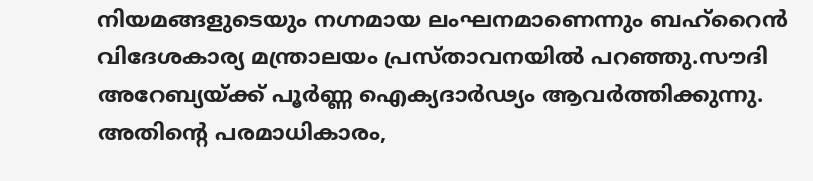നിയമങ്ങളുടെയും നഗ്നമായ ലംഘനമാണെന്നും ബഹ്‌റൈന്‍ വിദേശകാര്യ മന്ത്രാലയം പ്രസ്താവനയില്‍ പറഞ്ഞു.സൗദി അറേബ്യയ്ക്ക് പൂര്‍ണ്ണ ഐക്യദാര്‍ഢ്യം ആവര്‍ത്തിക്കുന്നു. അതിന്റെ പരമാധികാരം,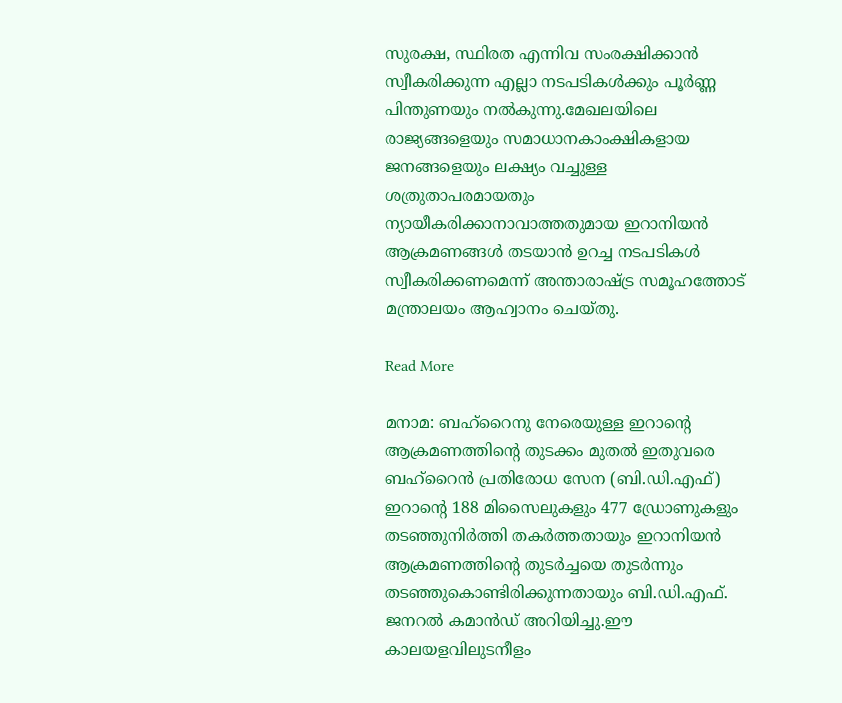സുരക്ഷ, സ്ഥിരത എന്നിവ സംരക്ഷിക്കാന്‍ സ്വീകരിക്കുന്ന എല്ലാ നടപടികള്‍ക്കും പൂര്‍ണ്ണ പിന്തുണയും നല്‍കുന്നു.മേഖലയിലെ രാജ്യങ്ങളെയും സമാധാനകാംക്ഷികളായ ജനങ്ങളെയും ലക്ഷ്യം വച്ചുള്ള ശത്രുതാപരമായതും ന്യായീകരിക്കാനാവാത്തതുമായ ഇറാനിയന്‍ ആക്രമണങ്ങള്‍ തടയാന്‍ ഉറച്ച നടപടികള്‍ സ്വീകരിക്കണമെന്ന് അന്താരാഷ്ട്ര സമൂഹത്തോട് മന്ത്രാലയം ആഹ്വാനം ചെയ്തു.

Read More

മനാമ: ബഹ്‌റൈനു നേരെയുള്ള ഇറാന്റെ ആക്രമണത്തിന്റെ തുടക്കം മുതല്‍ ഇതുവരെ ബഹ്‌റൈന്‍ പ്രതിരോധ സേന (ബി.ഡി.എഫ്) ഇറാന്റെ 188 മിസൈലുകളും 477 ഡ്രോണുകളും തടഞ്ഞുനിര്‍ത്തി തകര്‍ത്തതായും ഇറാനിയന്‍ ആക്രമണത്തിന്റെ തുടര്‍ച്ചയെ തുടര്‍ന്നും തടഞ്ഞുകൊണ്ടിരിക്കുന്നതായും ബി.ഡി.എഫ്. ജനറല്‍ കമാന്‍ഡ് അറിയിച്ചു.ഈ കാലയളവിലുടനീളം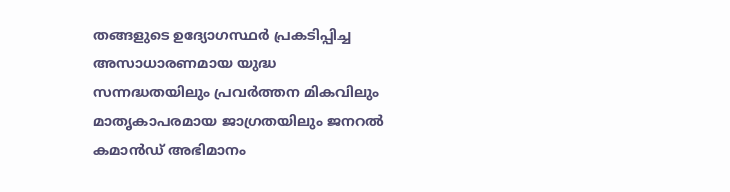തങ്ങളുടെ ഉദ്യോഗസ്ഥര്‍ പ്രകടിപ്പിച്ച അസാധാരണമായ യുദ്ധ സന്നദ്ധതയിലും പ്രവര്‍ത്തന മികവിലും മാതൃകാപരമായ ജാഗ്രതയിലും ജനറല്‍ കമാന്‍ഡ് അഭിമാനം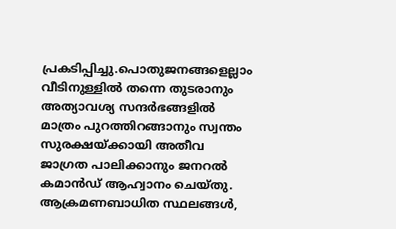പ്രകടിപ്പിച്ചു.പൊതുജനങ്ങളെല്ലാം വീടിനുള്ളില്‍ തന്നെ തുടരാനും അത്യാവശ്യ സന്ദര്‍ഭങ്ങളില്‍ മാത്രം പുറത്തിറങ്ങാനും സ്വന്തം സുരക്ഷയ്ക്കായി അതീവ ജാഗ്രത പാലിക്കാനും ജനറല്‍ കമാന്‍ഡ് ആഹ്വാനം ചെയ്തു. ആക്രമണബാധിത സ്ഥലങ്ങള്‍,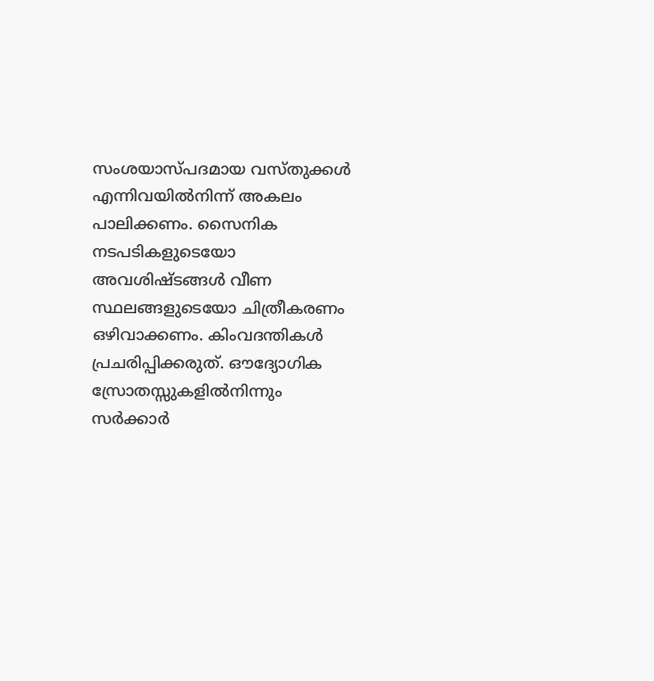സംശയാസ്പദമായ വസ്തുക്കള്‍ എന്നിവയില്‍നിന്ന് അകലം പാലിക്കണം. സൈനിക നടപടികളുടെയോ അവശിഷ്ടങ്ങള്‍ വീണ സ്ഥലങ്ങളുടെയോ ചിത്രീകരണം ഒഴിവാക്കണം. കിംവദന്തികള്‍ പ്രചരിപ്പിക്കരുത്. ഔദ്യോഗിക സ്രോതസ്സുകളില്‍നിന്നും സര്‍ക്കാര്‍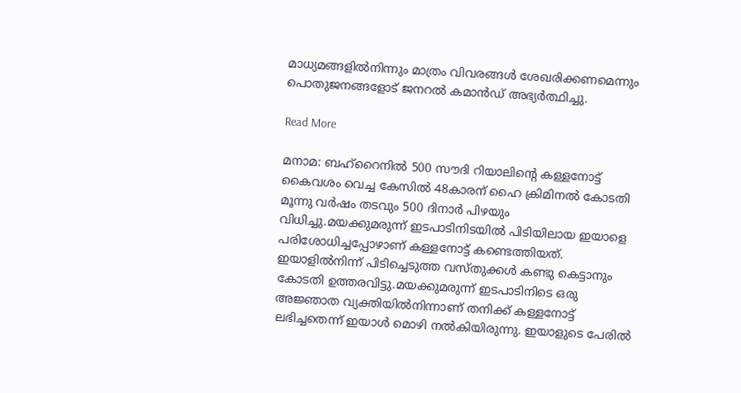മാധ്യമങ്ങളില്‍നിന്നും മാത്രം വിവരങ്ങള്‍ ശേഖരിക്കണമെന്നും പൊതുജനങ്ങളോട് ജനറല്‍ കമാന്‍ഡ് അഭ്യര്‍ത്ഥിച്ചു.

Read More

മനാമ: ബഹ്‌റൈനില്‍ 500 സൗദി റിയാലിന്റെ കള്ളനോട്ട് കൈവശം വെച്ച കേസില്‍ 48കാരന് ഹൈ ക്രിമിനല്‍ കോടതി മൂന്നു വര്‍ഷം തടവും 500 ദിനാര്‍ പിഴയും വിധിച്ചു.മയക്കുമരുന്ന് ഇടപാടിനിടയില്‍ പിടിയിലായ ഇയാളെ പരിശോധിച്ചപ്പോഴാണ് കള്ളനോട്ട് കണ്ടെത്തിയത്. ഇയാളില്‍നിന്ന് പിടിച്ചെടുത്ത വസ്തുക്കള്‍ കണ്ടു കെട്ടാനും കോടതി ഉത്തരവിട്ടു.മയക്കുമരുന്ന് ഇടപാടിനിടെ ഒരു അജ്ഞാത വ്യക്തിയില്‍നിന്നാണ് തനിക്ക് കള്ളനോട്ട് ലഭിച്ചതെന്ന് ഇയാള്‍ മൊഴി നല്‍കിയിരുന്നു. ഇയാളുടെ പേരില്‍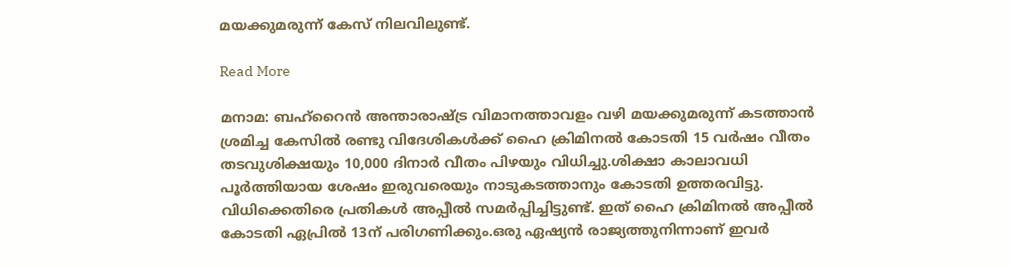മയക്കുമരുന്ന് കേസ് നിലവിലുണ്ട്.

Read More

മനാമ: ബഹ്‌റൈന്‍ അന്താരാഷ്ട്ര വിമാനത്താവളം വഴി മയക്കുമരുന്ന് കടത്താന്‍ ശ്രമിച്ച കേസില്‍ രണ്ടു വിദേശികള്‍ക്ക് ഹൈ ക്രിമിനല്‍ കോടതി 15 വര്‍ഷം വീതം തടവുശിക്ഷയും 10,000 ദിനാര്‍ വീതം പിഴയും വിധിച്ചു.ശിക്ഷാ കാലാവധി പൂര്‍ത്തിയായ ശേഷം ഇരുവരെയും നാടുകടത്താനും കോടതി ഉത്തരവിട്ടു. വിധിക്കെതിരെ പ്രതികള്‍ അപ്പീല്‍ സമര്‍പ്പിച്ചിട്ടുണ്ട്. ഇത് ഹൈ ക്രിമിനല്‍ അപ്പീല്‍ കോടതി ഏപ്രില്‍ 13ന് പരിഗണിക്കും.ഒരു ഏഷ്യന്‍ രാജ്യത്തുനിന്നാണ് ഇവര്‍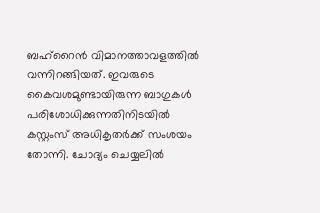ബഹ്‌റൈന്‍ വിമാനത്താവളത്തില്‍ വന്നിറങ്ങിയത്. ഇവരുടെ കൈവശമുണ്ടായിരുന്ന ബാഗുകള്‍ പരിശോധിക്കുന്നതിനിടയില്‍ കസ്റ്റംസ് അധികൃതര്‍ക്ക് സംശയം തോന്നി. ചോദ്യം ചെയ്യലില്‍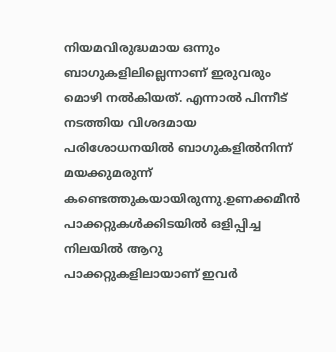നിയമവിരുദ്ധമായ ഒന്നും ബാഗുകളിലില്ലെന്നാണ് ഇരുവരും മൊഴി നല്‍കിയത്. എന്നാല്‍ പിന്നീട് നടത്തിയ വിശദമായ പരിശോധനയില്‍ ബാഗുകളില്‍നിന്ന് മയക്കുമരുന്ന് കണ്ടെത്തുകയായിരുന്നു.ഉണക്കമീന്‍ പാക്കറ്റുകള്‍ക്കിടയില്‍ ഒളിപ്പിച്ച നിലയില്‍ ആറു പാക്കറ്റുകളിലായാണ് ഇവര്‍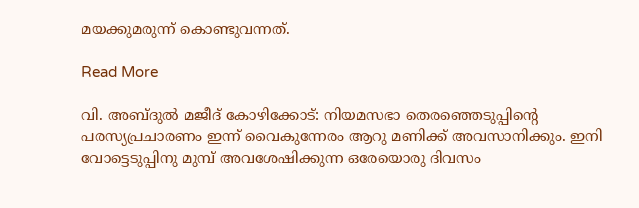മയക്കുമരുന്ന് കൊണ്ടുവന്നത്.

Read More

വി. അബ്ദുല്‍ മജീദ് കോഴിക്കോട്‌: നിയമസഭാ തെരഞ്ഞെടുപ്പിന്റെ പരസ്യപ്രചാരണം ഇന്ന് വൈകുന്നേരം ആറു മണിക്ക് അവസാനിക്കും. ഇനി വോട്ടെടുപ്പിനു മുമ്പ് അവശേഷിക്കുന്ന ഒരേയൊരു ദിവസം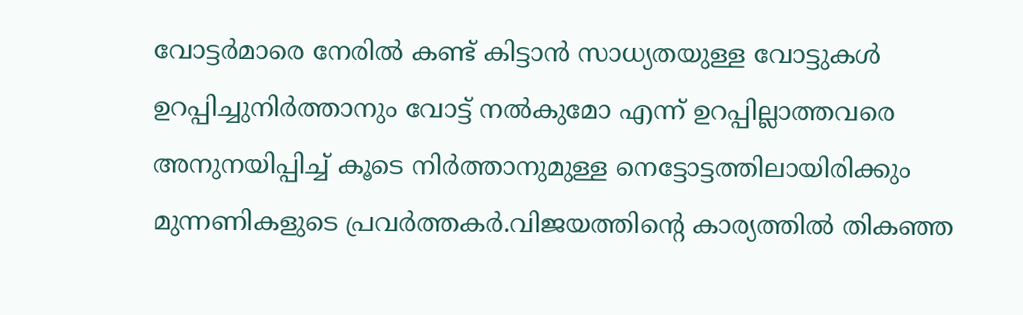വോട്ടര്‍മാരെ നേരില്‍ കണ്ട് കിട്ടാന്‍ സാധ്യതയുള്ള വോട്ടുകള്‍ ഉറപ്പിച്ചുനിര്‍ത്താനും വോട്ട് നല്‍കുമോ എന്ന് ഉറപ്പില്ലാത്തവരെ അനുനയിപ്പിച്ച് കൂടെ നിര്‍ത്താനുമുള്ള നെട്ടോട്ടത്തിലായിരിക്കും മുന്നണികളുടെ പ്രവര്‍ത്തകര്‍.വിജയത്തിന്റെ കാര്യത്തില്‍ തികഞ്ഞ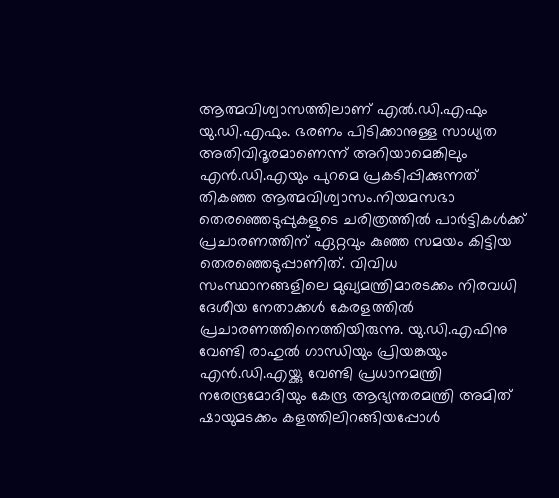ആത്മവിശ്വാസത്തിലാണ് എല്‍.ഡി.എഫും യു.ഡി.എഫും. ഭരണം പിടിക്കാനുള്ള സാധ്യത അതിവിദൂരമാണെന്ന് അറിയാമെങ്കിലും എന്‍.ഡി.എയും പുറമെ പ്രകടിപ്പിക്കുന്നത് തികഞ്ഞ ആത്മവിശ്വാസം.നിയമസഭാ തെരഞ്ഞെടുപ്പുകളുടെ ചരിത്രത്തില്‍ പാര്‍ട്ടികള്‍ക്ക് പ്രചാരണത്തിന് ഏറ്റവും കുഞ്ഞ സമയം കിട്ടിയ തെരഞ്ഞെടുപ്പാണിത്. വിവിധ സംസ്ഥാനങ്ങളിലെ മുഖ്യമന്ത്രിമാരടക്കം നിരവധി ദേശീയ നേതാക്കള്‍ കേരളത്തില്‍ പ്രചാരണത്തിനെത്തിയിരുന്നു. യു.ഡി.എഫിനു വേണ്ടി രാഹുല്‍ ഗാന്ധിയും പ്രിയങ്കയും എന്‍.ഡി.എയ്ക്കു വേണ്ടി പ്രധാനമന്ത്രി നരേന്ദ്രമോദിയും കേന്ദ്ര ആഭ്യന്തരമന്ത്രി അമിത് ഷായുമടക്കം കളത്തിലിറങ്ങിയപ്പോള്‍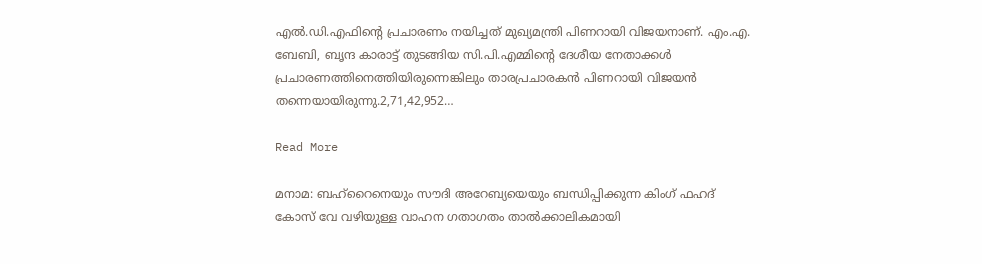എല്‍.ഡി.എഫിന്റെ പ്രചാരണം നയിച്ചത് മുഖ്യമന്ത്രി പിണറായി വിജയനാണ്. എം.എ. ബേബി, ബൃന്ദ കാരാട്ട് തുടങ്ങിയ സി.പി.എമ്മിന്റെ ദേശീയ നേതാക്കള്‍ പ്രചാരണത്തിനെത്തിയിരുന്നെങ്കിലും താരപ്രചാരകന്‍ പിണറായി വിജയന്‍ തന്നെയായിരുന്നു.2,71,42,952…

Read More

മനാമ: ബഹ്റൈനെയും സൗദി അറേബ്യയെയും ബന്ധിപ്പിക്കുന്ന കിംഗ് ഫഹദ് കോസ് വേ വഴിയുള്ള വാഹന ഗതാഗതം താല്‍ക്കാലികമായി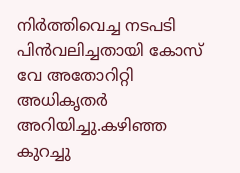നിര്‍ത്തിവെച്ച നടപടി പിന്‍വലിച്ചതായി കോസ് വേ അതോറിറ്റി അധികൃതര്‍ അറിയിച്ചു.കഴിഞ്ഞ കുറച്ചു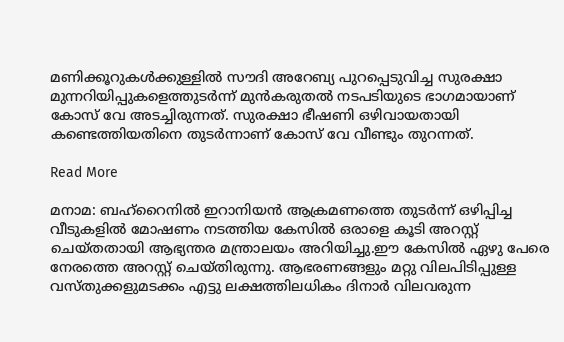മണിക്കൂറുകള്‍ക്കുള്ളില്‍ സൗദി അറേബ്യ പുറപ്പെടുവിച്ച സുരക്ഷാ മുന്നറിയിപ്പുകളെത്തുടര്‍ന്ന് മുന്‍കരുതല്‍ നടപടിയുടെ ഭാഗമായാണ് കോസ് വേ അടച്ചിരുന്നത്. സുരക്ഷാ ഭീഷണി ഒഴിവായതായി കണ്ടെത്തിയതിനെ തുടര്‍ന്നാണ് കോസ് വേ വീണ്ടും തുറന്നത്.

Read More

മനാമ: ബഹ്റൈനില്‍ ഇറാനിയന്‍ ആക്രമണത്തെ തുടര്‍ന്ന് ഒഴിപ്പിച്ച വീടുകളില്‍ മോഷണം നടത്തിയ കേസില്‍ ഒരാളെ കൂടി അറസ്റ്റ് ചെയ്തതായി ആഭ്യന്തര മന്ത്രാലയം അറിയിച്ചു.ഈ കേസില്‍ ഏഴു പേരെ നേരത്തെ അറസ്റ്റ് ചെയ്തിരുന്നു. ആഭരണങ്ങളും മറ്റു വിലപിടിപ്പുള്ള വസ്തുക്കളുമടക്കം എട്ടു ലക്ഷത്തിലധികം ദിനാര്‍ വിലവരുന്ന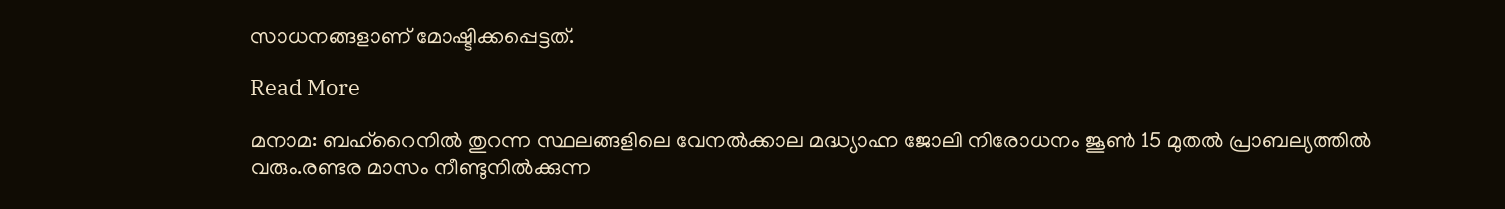സാധനങ്ങളാണ് മോഷ്ടിക്കപ്പെട്ടത്.

Read More

മനാമ: ബഹ്റൈനില്‍ തുറന്ന സ്ഥലങ്ങളിലെ വേനല്‍ക്കാല മദ്ധ്യാഹ്ന ജോലി നിരോധനം ജൂണ്‍ 15 മുതല്‍ പ്രാബല്യത്തില്‍ വരും.രണ്ടര മാസം നീണ്ടുനില്‍ക്കുന്ന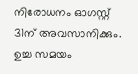നിരോധനം ഓഗസ്റ്റ് 31ന് അവസാനിക്കും. ഉച്ച സമയം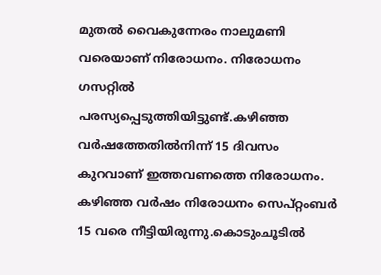മുതല്‍ വൈകുന്നേരം നാലുമണി വരെയാണ് നിരോധനം. നിരോധനം ഗസറ്റില്‍ പരസ്യപ്പെടുത്തിയിട്ടുണ്ട്.കഴിഞ്ഞ വര്‍ഷത്തേതില്‍നിന്ന് 15 ദിവസം കുറവാണ് ഇത്തവണത്തെ നിരോധനം. കഴിഞ്ഞ വര്‍ഷം നിരോധനം സെപ്റ്റംബര്‍ 15 വരെ നീട്ടിയിരുന്നു.കൊടുംചൂടില്‍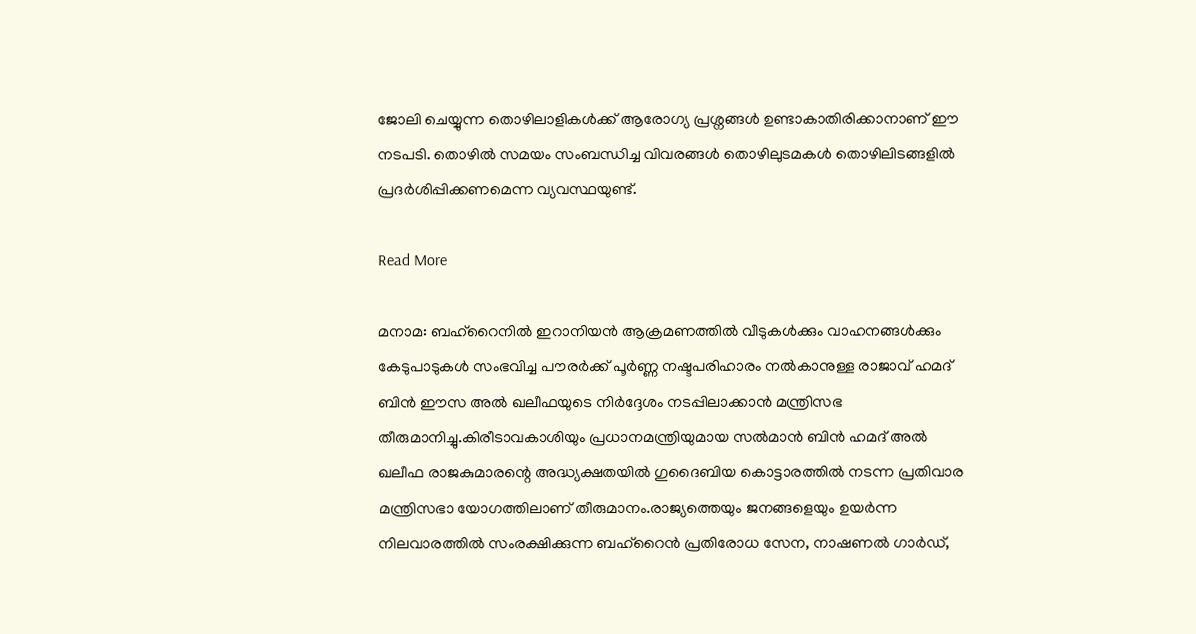ജോലി ചെയ്യുന്ന തൊഴിലാളികള്‍ക്ക് ആരോഗ്യ പ്രശ്നങ്ങള്‍ ഉണ്ടാകാതിരിക്കാനാണ് ഈ നടപടി. തൊഴില്‍ സമയം സംബന്ധിച്ച വിവരങ്ങള്‍ തൊഴിലുടമകള്‍ തൊഴിലിടങ്ങളില്‍ പ്രദര്‍ശിപ്പിക്കണമെന്ന വ്യവസ്ഥയുണ്ട്.

Read More

മനാമ: ബഹ്‌റൈനില്‍ ഇറാനിയന്‍ ആക്രമണത്തില്‍ വീടുകള്‍ക്കും വാഹനങ്ങള്‍ക്കും കേടുപാടുകള്‍ സംഭവിച്ച പൗരര്‍ക്ക് പൂര്‍ണ്ണ നഷ്ടപരിഹാരം നല്‍കാനുള്ള രാജാവ് ഹമദ് ബിന്‍ ഈസ അല്‍ ഖലീഫയുടെ നിര്‍ദ്ദേശം നടപ്പിലാക്കാന്‍ മന്ത്രിസഭ തീരുമാനിച്ചു.കിരീടാവകാശിയും പ്രധാനമന്ത്രിയുമായ സല്‍മാന്‍ ബിന്‍ ഹമദ് അല്‍ ഖലീഫ രാജകുമാരന്റെ അദ്ധ്യക്ഷതയില്‍ ഗുദൈബിയ കൊട്ടാരത്തില്‍ നടന്ന പ്രതിവാര മന്ത്രിസഭാ യോഗത്തിലാണ് തീരുമാനം.രാജ്യത്തെയും ജനങ്ങളെയും ഉയര്‍ന്ന നിലവാരത്തില്‍ സംരക്ഷിക്കുന്ന ബഹ്റൈന്‍ പ്രതിരോധ സേന, നാഷണല്‍ ഗാര്‍ഡ്,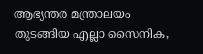ആഭ്യന്തര മന്ത്രാലയം തുടങ്ങിയ എല്ലാ സൈനിക,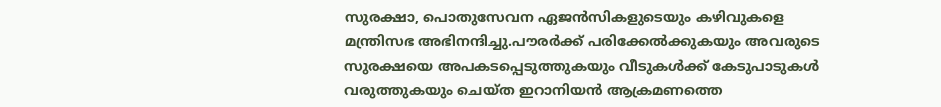സുരക്ഷാ, പൊതുസേവന ഏജന്‍സികളുടെയും കഴിവുകളെ മന്ത്രിസഭ അഭിനന്ദിച്ചു.പൗരര്‍ക്ക് പരിക്കേല്‍ക്കുകയും അവരുടെ സുരക്ഷയെ അപകടപ്പെടുത്തുകയും വീടുകള്‍ക്ക് കേടുപാടുകള്‍ വരുത്തുകയും ചെയ്ത ഇറാനിയന്‍ ആക്രമണത്തെ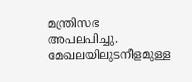മന്ത്രിസഭ അപലപിച്ചു. മേഖലയിലുടനീളമുള്ള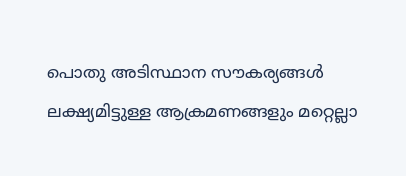പൊതു അടിസ്ഥാന സൗകര്യങ്ങള്‍ ലക്ഷ്യമിട്ടുള്ള ആക്രമണങ്ങളും മറ്റെല്ലാ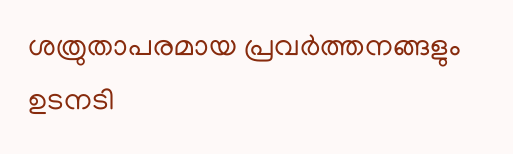ശത്രുതാപരമായ പ്രവര്‍ത്തനങ്ങളും ഉടനടി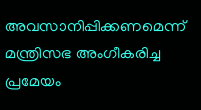അവസാനിപ്പിക്കണമെന്ന് മന്ത്രിസഭ അംഗീകരിച്ച പ്രമേയം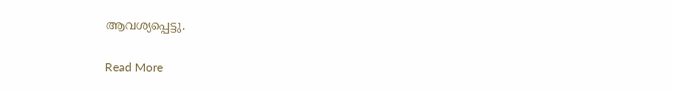ആവശ്യപ്പെട്ടു.

Read More